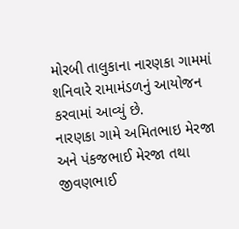મોરબી તાલુકાના નારણકા ગામમાં શનિવારે રામામંડળનું આયોજન કરવામાં આવ્યું છે.
નારણકા ગામે અમિતભાઇ મેરજા અને પંકજભાઈ મેરજા તથા જીવણભાઈ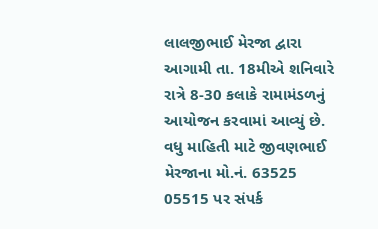લાલજીભાઈ મેરજા દ્વારા આગામી તા. 18મીએ શનિવારે રાત્રે 8-30 કલાકે રામામંડળનું આયોજન કરવામાં આવ્યું છે. વધુ માહિતી માટે જીવણભાઈ મેરજાના મો.નં. 63525 05515 પર સંપર્ક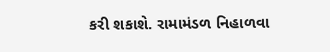કરી શકાશે. રામામંડળ નિહાળવા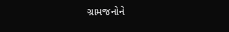ગ્રામજનોને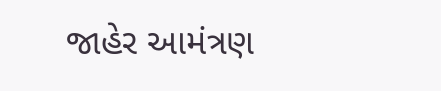જાહેર આમંત્રણ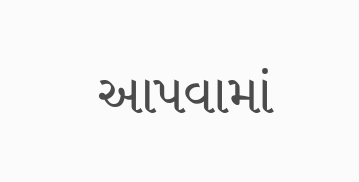આપવામાં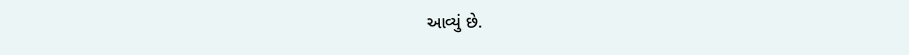આવ્યું છે.